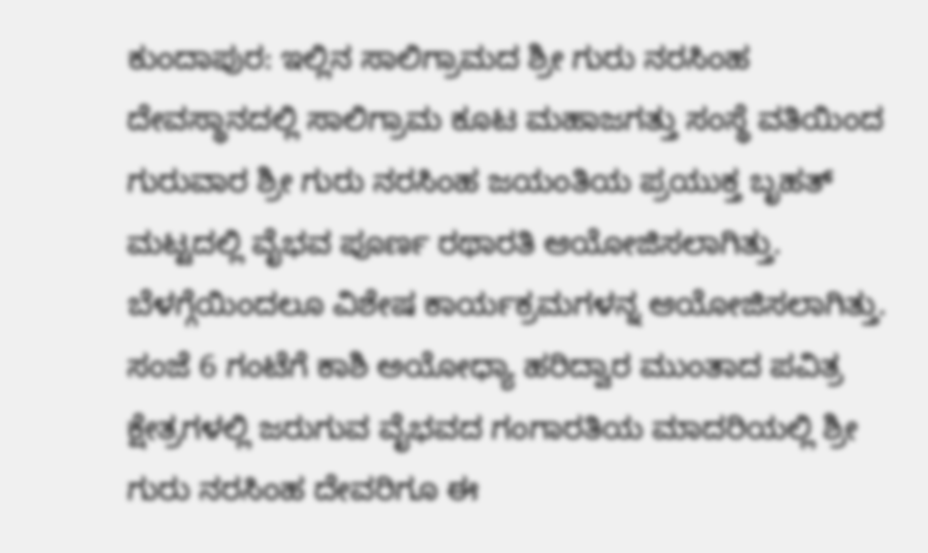ಕುಂದಾಪುರ: ಇಲ್ಲಿನ ಸಾಲಿಗ್ರಾಮದ ಶ್ರೀ ಗುರು ನರಸಿಂಹ ದೇವಸ್ಥಾನದಲ್ಲಿ ಸಾಲಿಗ್ರಾಮ ಕೂಟ ಮಹಾಜಗತ್ತು ಸಂಸ್ಥೆ ವತಿಯಿಂದ ಗುರುವಾರ ಶ್ರೀ ಗುರು ನರಸಿಂಹ ಜಯಂತಿಯ ಪ್ರಯುಕ್ತ ಬೃಹತ್ ಮಟ್ಟದಲ್ಲಿ ವೈಭವ ಪೂರ್ಣ ರಥಾರತಿ ಆಯೋಜಿಸಲಾಗಿತ್ತು.
ಬೆಳಗ್ಗೆಯಿಂದಲೂ ವಿಶೇಷ ಕಾರ್ಯಕ್ರಮಗಳನ್ನ ಆಯೋಜಿಸಲಾಗಿತ್ತು. ಸಂಜೆ 6 ಗಂಟೆಗೆ ಕಾಶಿ ಅಯೋಧ್ಯಾ ಹರಿದ್ವಾರ ಮುಂತಾದ ಪವಿತ್ರ ಕ್ಷೇತ್ರಗಳಲ್ಲಿ ಜರುಗುವ ವೈಭವದ ಗಂಗಾರತಿಯ ಮಾದರಿಯಲ್ಲಿ ಶ್ರೀ ಗುರು ನರಸಿಂಹ ದೇವರಿಗೂ ಈ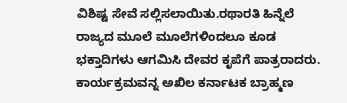ವಿಶಿಷ್ಟ ಸೇವೆ ಸಲ್ಲಿಸಲಾಯಿತು.ರಥಾರತಿ ಹಿನ್ನೆಲೆ ರಾಜ್ಯದ ಮೂಲೆ ಮೂಲೆಗಳಿಂದಲೂ ಕೂಡ ಭಕ್ತಾದಿಗಳು ಆಗಮಿಸಿ ದೇವರ ಕೃಪೆಗೆ ಪಾತ್ರರಾದರು. ಕಾರ್ಯಕ್ರಮವನ್ನ ಅಖಿಲ ಕರ್ನಾಟಕ ಬ್ರಾಹ್ಮಣ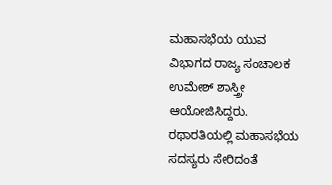ಮಹಾಸಭೆಯ ಯುವ ವಿಭಾಗದ ರಾಜ್ಯ ಸಂಚಾಲಕ ಉಮೇಶ್ ಶಾಸ್ತ್ರೀ ಆಯೋಜಿಸಿದ್ದರು. ರಥಾರತಿಯಲ್ಲಿ ಮಹಾಸಭೆಯ ಸದಸ್ಯರು ಸೇರಿದಂತೆ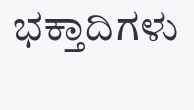ಭಕ್ತಾದಿಗಳು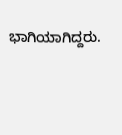ಭಾಗಿಯಾಗಿದ್ದರು.